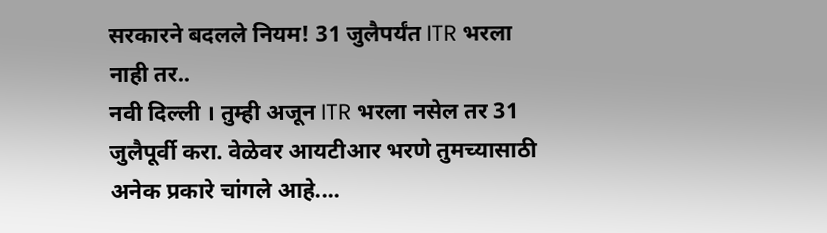सरकारने बदलले नियम! 31 जुलैपर्यंत ITR भरला नाही तर..
नवी दिल्ली । तुम्ही अजून ITR भरला नसेल तर 31 जुलैपूर्वी करा. वेळेवर आयटीआर भरणे तुमच्यासाठी अनेक प्रकारे चांगले आहे....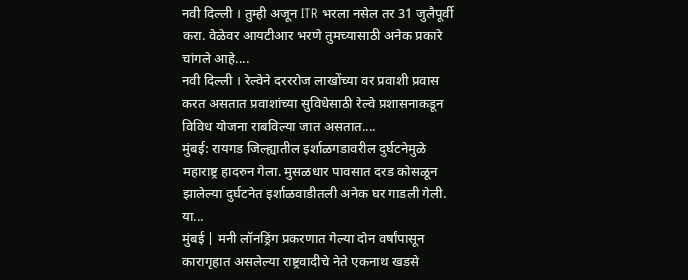नवी दिल्ली । तुम्ही अजून ITR भरला नसेल तर 31 जुलैपूर्वी करा. वेळेवर आयटीआर भरणे तुमच्यासाठी अनेक प्रकारे चांगले आहे....
नवी दिल्ली । रेल्वेने दरररोज लाखोंच्या वर प्रवाशी प्रवास करत असतात प्रवाशांच्या सुविधेसाठी रेल्वे प्रशासनाकडून विविध योजना राबविल्या जात असतात....
मुंबई: रायगड जिल्ह्यातील इर्शाळगडावरील दुर्घटनेमुळे महाराष्ट्र हादरुन गेला. मुसळधार पावसात दरड कोसळून झालेल्या दुर्घटनेत इर्शाळवाडीतली अनेक घर गाडली गेली. या...
मुंबई | मनी लॉनड्रिंग प्रकरणात गेल्या दोन वर्षांपासून कारागृहात असलेल्या राष्ट्रवादीचे नेते एकनाथ खडसे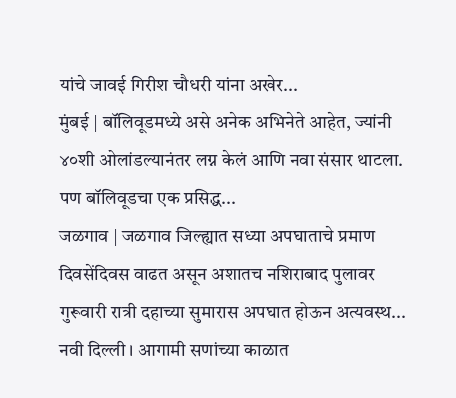यांचे जावई गिरीश चौधरी यांना अखेर...
मुंबई | बॉलिवूडमध्ये असे अनेक अभिनेते आहेत, ज्यांनी ४०शी ओलांडल्यानंतर लग्न केलं आणि नवा संसार थाटला. पण बॉलिवूडचा एक प्रसिद्ध...
जळगाव | जळगाव जिल्ह्यात सध्या अपघाताचे प्रमाण दिवसेंदिवस वाढत असून अशातच नशिराबाद पुलावर गुरूवारी रात्री दहाच्या सुमारास अपघात होऊन अत्यवस्थ...
नवी दिल्ली । आगामी सणांच्या काळात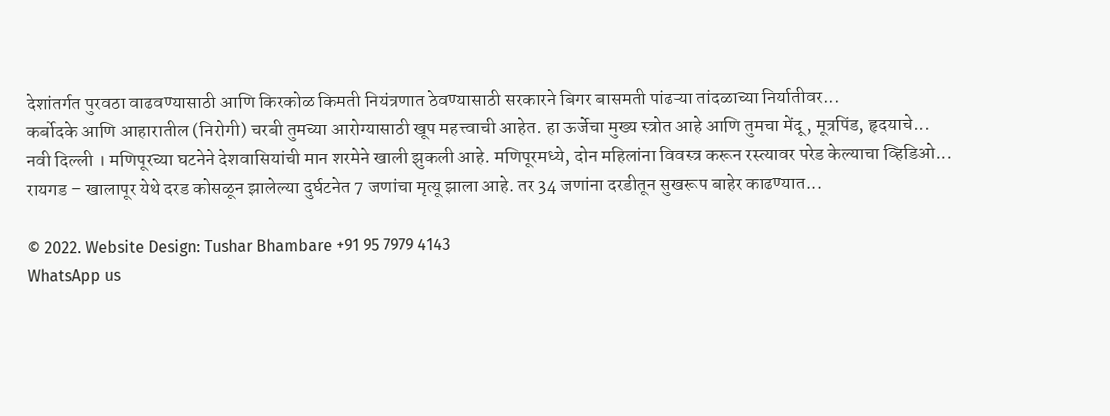देशांतर्गत पुरवठा वाढवण्यासाठी आणि किरकोळ किमती नियंत्रणात ठेवण्यासाठी सरकारने बिगर बासमती पांढऱ्या तांदळाच्या निर्यातीवर...
कर्बोदके आणि आहारातील (निरोगी) चरबी तुमच्या आरोग्यासाठी खूप महत्त्वाची आहेत. हा ऊर्जेचा मुख्य स्त्रोत आहे आणि तुमचा मेंदू, मूत्रपिंड, हृदयाचे...
नवी दिल्ली । मणिपूरच्या घटनेने देशवासियांची मान शरमेने खाली झुकली आहे. मणिपूरमध्ये, दोन महिलांना विवस्त्र करून रस्त्यावर परेड केल्याचा व्हिडिओ...
रायगड – खालापूर येथे दरड कोसळून झालेल्या दुर्घटनेत 7 जणांचा मृत्यू झाला आहे. तर 34 जणांना दरडीतून सुखरूप बाहेर काढण्यात...

© 2022. Website Design: Tushar Bhambare +91 95 7979 4143
WhatsApp us